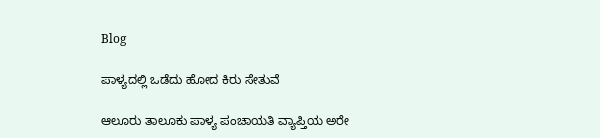Blog

ಪಾಳ್ಯದಲ್ಲಿ ಒಡೆದು ಹೋದ ಕಿರು ಸೇತುವೆ

ಆಲೂರು ತಾಲೂಕು ಪಾಳ್ಯ ಪಂಚಾಯತಿ ವ್ಯಾಪ್ತಿಯ ಅರೇ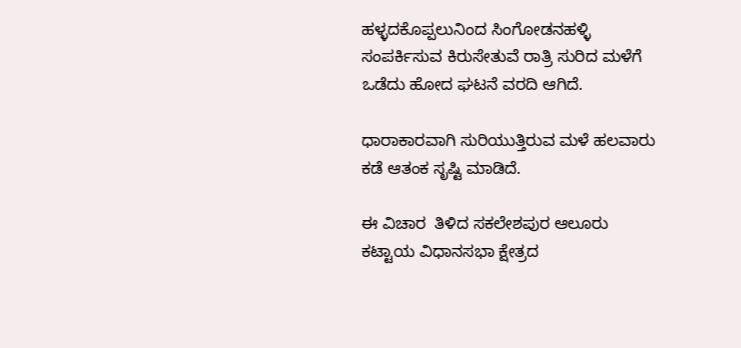ಹಳ್ಳದಕೊಪ್ಪಲುನಿಂದ ಸಿಂಗೋಡನಹಳ್ಳಿ ಸಂಪರ್ಕಿಸುವ ಕಿರುಸೇತುವೆ ರಾತ್ರಿ ಸುರಿದ ಮಳೆಗೆ ಒಡೆದು ಹೋದ ಘಟನೆ ವರದಿ ಆಗಿದೆ.

ಧಾರಾಕಾರವಾಗಿ ಸುರಿಯುತ್ತಿರುವ ಮಳೆ ಹಲವಾರು ಕಡೆ ಆತಂಕ ಸೃಷ್ಟಿ ಮಾಡಿದೆ.

ಈ ವಿಚಾರ  ತಿಳಿದ ಸಕಲೇಶಪುರ ಆಲೂರು ಕಟ್ಟಾಯ ವಿಧಾನಸಭಾ ಕ್ಷೇತ್ರದ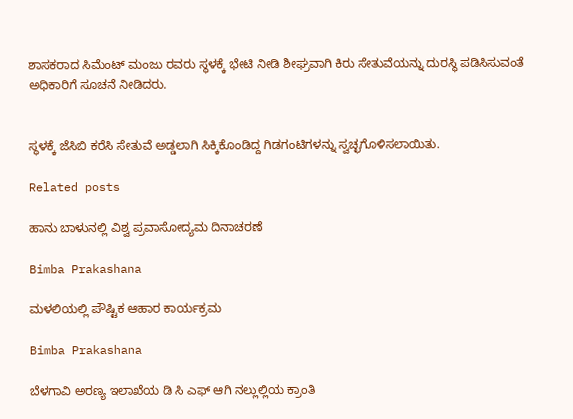ಶಾಸಕರಾದ ಸಿಮೆಂಟ್ ಮಂಜು ರವರು ಸ್ಥಳಕ್ಕೆ ಭೇಟಿ ನೀಡಿ ಶೀಘ್ರವಾಗಿ ಕಿರು ಸೇತುವೆಯನ್ನು ದುರಸ್ಥಿ ಪಡಿಸಿಸುವಂತೆ ಅಧಿಕಾರಿಗೆ ಸೂಚನೆ ನೀಡಿದರು.


ಸ್ಥಳಕ್ಕೆ ಜೆಸಿಬಿ ಕರೆಸಿ ಸೇತುವೆ ಅಡ್ಡಲಾಗಿ ಸಿಕ್ಕಿಕೊಂಡಿದ್ದ ಗಿಡಗಂಟಿಗಳನ್ನು ಸ್ವಚ್ಛಗೊಳಿಸಲಾಯಿತು.

Related posts

ಹಾನು ಬಾಳುನಲ್ಲಿ ವಿಶ್ವ ಪ್ರವಾಸೋದ್ಯಮ ದಿನಾಚರಣೆ

Bimba Prakashana

ಮಳಲಿಯಲ್ಲಿ ಪೌಷ್ಟಿಕ ಆಹಾರ ಕಾರ್ಯಕ್ರಮ

Bimba Prakashana

ಬೆಳಗಾವಿ ಅರಣ್ಯ ಇಲಾಖೆಯ ಡಿ ಸಿ ಎಫ್ ಆಗಿ ನಲ್ಲುಲ್ಲಿಯ ಕ್ರಾಂತಿ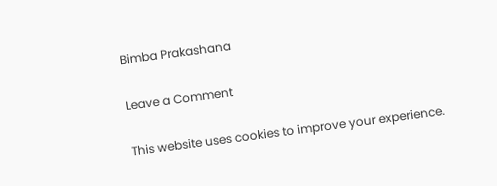Bimba Prakashana

Leave a Comment

This website uses cookies to improve your experience.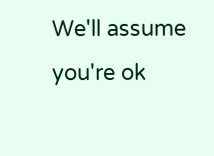We'll assume you're ok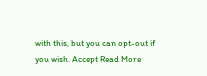with this, but you can opt-out if you wish. Accept Read More